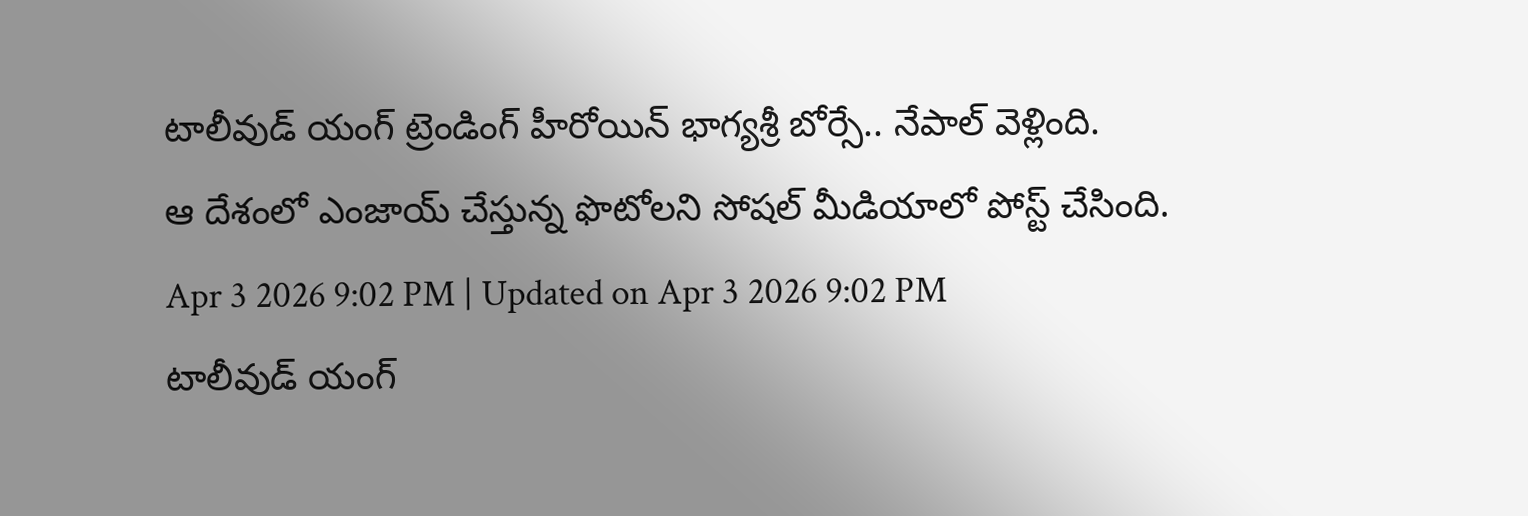టాలీవుడ్ యంగ్ ట్రెండింగ్ హీరోయిన్ భాగ్యశ్రీ బోర్సే.. నేపాల్ వెళ్లింది.
ఆ దేశంలో ఎంజాయ్ చేస్తున్న ఫొటోలని సోషల్ మీడియాలో పోస్ట్ చేసింది.
Apr 3 2026 9:02 PM | Updated on Apr 3 2026 9:02 PM
టాలీవుడ్ యంగ్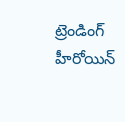ట్రెండింగ్ హీరోయిన్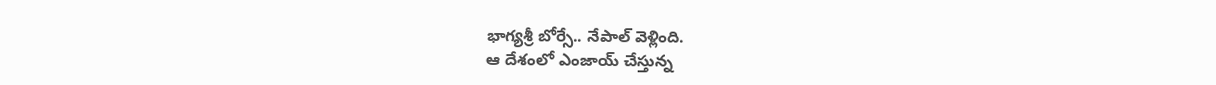భాగ్యశ్రీ బోర్సే.. నేపాల్ వెళ్లింది.
ఆ దేశంలో ఎంజాయ్ చేస్తున్న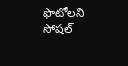ఫొటోలని సోషల్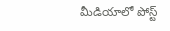మీడియాలో పోస్ట్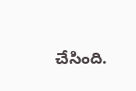చేసింది.